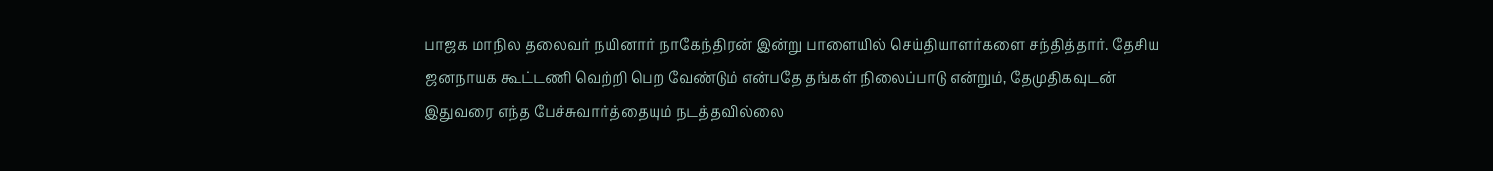பாஜக மாநில தலைவர் நயினார் நாகேந்திரன் இன்று பாளையில் செய்தியாளர்களை சந்தித்தார். தேசிய ஜனநாயக கூட்டணி வெற்றி பெற வேண்டும் என்பதே தங்கள் நிலைப்பாடு என்றும், தேமுதிகவுடன் இதுவரை எந்த பேச்சுவார்த்தையும் நடத்தவில்லை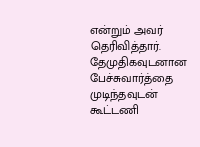என்றும் அவர் தெரிவித்தார். தேமுதிகவுடனான பேச்சுவார்த்தை முடிந்தவுடன் கூட்டணி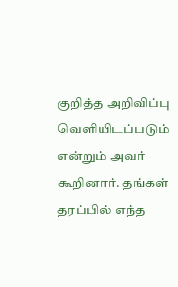குறித்த அறிவிப்பு வெளியிடப்படும் என்றும் அவர் கூறினார். தங்கள் தரப்பில் எந்த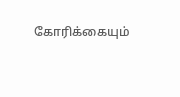கோரிக்கையும்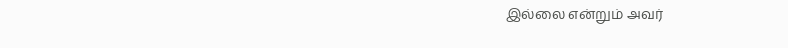இல்லை என்றும் அவர்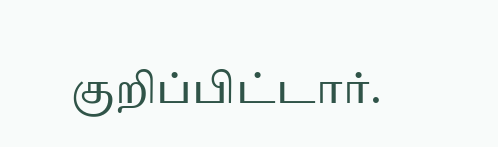குறிப்பிட்டார்.